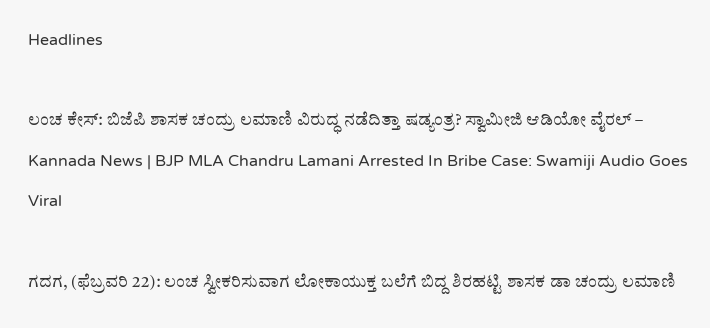Headlines

ಲಂಚ ಕೇಸ್: ಬಿಜೆಪಿ ಶಾಸಕ ಚಂದ್ರು ಲಮಾಣಿ ವಿರುದ್ಧ ನಡೆದಿತ್ತಾ ಷಡ್ಯಂತ್ರ? ಸ್ವಾಮೀಜಿ ಆಡಿಯೋ ವೈರಲ್ – Kannada News | BJP MLA Chandru Lamani Arrested In Bribe Case: Swamiji Audio Goes Viral

ಗದಗ, (ಫೆಬ್ರವರಿ 22): ಲಂಚ ಸ್ವೀಕರಿಸುವಾಗ ಲೋಕಾಯುಕ್ತ ಬಲೆಗೆ ಬಿದ್ದ ಶಿರಹಟ್ಟಿ ಶಾಸಕ ಡಾ ಚಂದ್ರು ಲಮಾಣಿ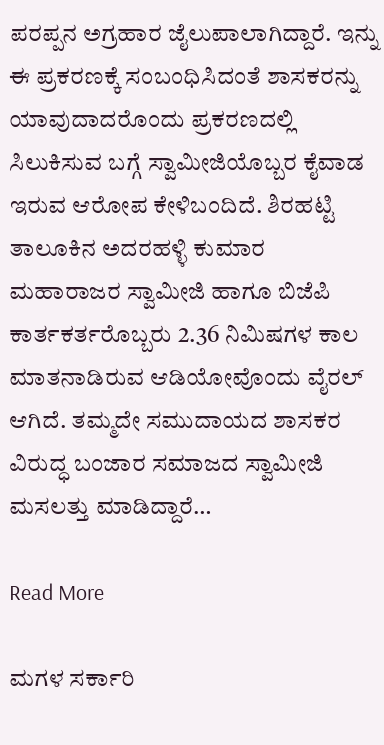ಪರಪ್ಪನ ಅಗ್ರಹಾರ ಜೈಲುಪಾಲಾಗಿದ್ದಾರೆ. ಇನ್ನು ಈ ಪ್ರಕರಣಕ್ಕೆ ಸಂಬಂಧಿಸಿದಂತೆ ಶಾಸಕರನ್ನು ಯಾವುದಾದರೊಂದು ಪ್ರಕರಣದಲ್ಲಿ ಸಿಲುಕಿಸುವ ಬಗ್ಗೆ ಸ್ವಾಮೀಜಿಯೊಬ್ಬರ ಕೈವಾಡ ಇರುವ ಆರೋಪ ಕೇಳಿಬಂದಿದೆ. ಶಿರಹಟ್ಟಿ ತಾಲೂಕಿನ ಅದರಹಳ್ಳಿ ಕುಮಾರ ಮಹಾರಾಜರ ಸ್ವಾಮೀಜಿ ಹಾಗೂ ಬಿಜೆಪಿ ಕಾರ್ತಕರ್ತರೊಬ್ಬರು 2.36 ನಿಮಿಷಗಳ ಕಾಲ ಮಾತನಾಡಿರುವ ಆಡಿಯೋವೊಂದು ವೈರಲ್ ಆಗಿದೆ. ತಮ್ಮದೇ ಸಮುದಾಯದ ಶಾಸಕರ ವಿರುದ್ಧ ಬಂಜಾರ ಸಮಾಜದ ಸ್ವಾಮೀಜಿ ಮಸಲತ್ತು ಮಾಡಿದ್ದಾರೆ…

Read More

ಮಗಳ ಸರ್ಕಾರಿ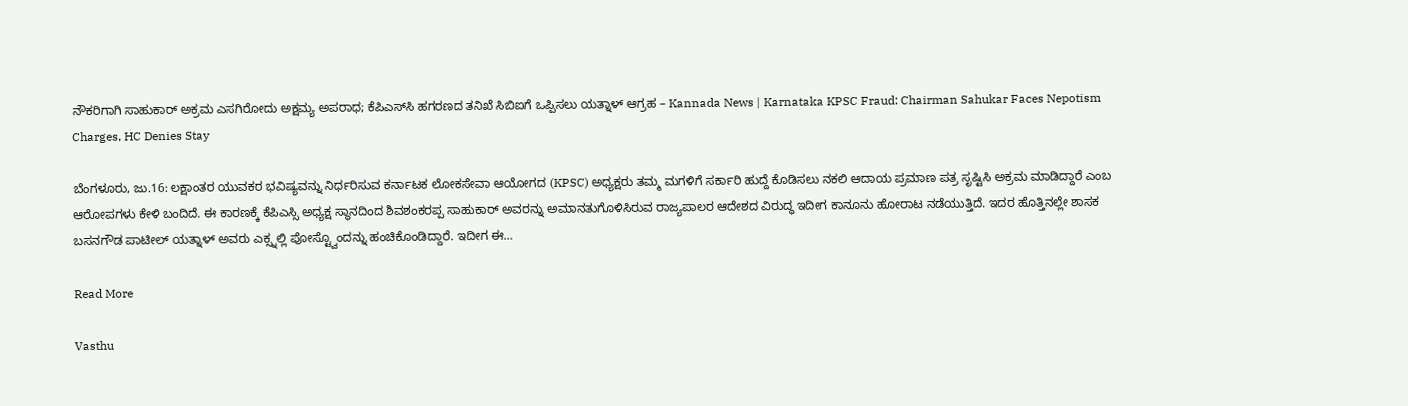ನೌಕರಿಗಾಗಿ ಸಾಹುಕಾರ್ ಅಕ್ರಮ ಎಸಗಿರೋದು ಅಕ್ಷಮ್ಯ ಅಪರಾಧ; ಕೆಪಿಎಸ್‌ಸಿ ಹಗರಣದ ತನಿಖೆ ಸಿಬಿಐಗೆ ಒಪ್ಪಿಸಲು ಯತ್ನಾಳ್ ಆಗ್ರಹ – Kannada News | Karnataka KPSC Fraud: Chairman Sahukar Faces Nepotism Charges, HC Denies Stay

ಬೆಂಗಳೂರು, ಜು.16: ಲಕ್ಷಾಂತರ ಯುವಕರ ಭವಿಷ್ಯವನ್ನು ನಿರ್ಧರಿಸುವ ಕರ್ನಾಟಕ ಲೋಕಸೇವಾ ಆಯೋಗದ (KPSC) ಅಧ್ಯಕ್ಷರು ತಮ್ಮ ಮಗಳಿಗೆ ಸರ್ಕಾರಿ ಹುದ್ದೆ ಕೊಡಿಸಲು ನಕಲಿ ಆದಾಯ ಪ್ರಮಾಣ ಪತ್ರ ಸೃಷ್ಟಿಸಿ ಅಕ್ರಮ ಮಾಡಿದ್ದಾರೆ ಎಂಬ ಆರೋಪಗಳು ಕೇಳಿ ಬಂದಿದೆ. ಈ ಕಾರಣಕ್ಕೆ ಕೆಪಿಎಸ್ಸಿ ಅಧ್ಯಕ್ಷ ಸ್ಥಾನದಿಂದ ಶಿವಶಂಕರಪ್ಪ ಸಾಹುಕಾರ್ ಅವರನ್ನು ಅಮಾನತುಗೊಳಿಸಿರುವ ರಾಜ್ಯಪಾಲರ ಆದೇಶದ ವಿರುದ್ಧ ಇದೀಗ ಕಾನೂನು ಹೋರಾಟ ನಡೆಯುತ್ತಿದೆ. ಇದರ ಹೊತ್ತಿನಲ್ಲೇ ಶಾಸಕ ಬಸನಗೌಡ ಪಾಟೀಲ್ ಯತ್ನಾಳ್ ಅವರು ಎಕ್ಸ್ನಲ್ಲಿ ಪೋಸ್ಟ್ವೊಂದನ್ನು ಹಂಚಿಕೊಂಡಿದ್ದಾರೆ. ಇದೀಗ ಈ…

Read More

Vasthu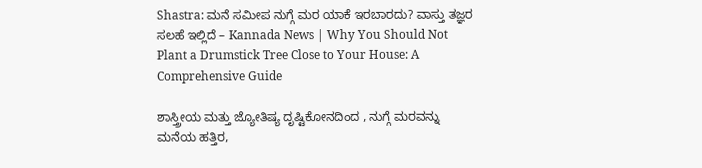Shastra: ಮನೆ ಸಮೀಪ ನುಗ್ಗೆ ಮರ ಯಾಕೆ ಇರಬಾರದು? ವಾಸ್ತು ತಜ್ಞರ ಸಲಹೆ ಇಲ್ಲಿದೆ – Kannada News | Why You Should Not Plant a Drumstick Tree Close to Your House: A Comprehensive Guide

ಶಾಸ್ತ್ರೀಯ ಮತ್ತು ಜ್ಯೋತಿಷ್ಯ ದೃಷ್ಟಿಕೋನದಿಂದ , ನುಗ್ಗೆ ಮರವನ್ನು ಮನೆಯ ಹತ್ತಿರ,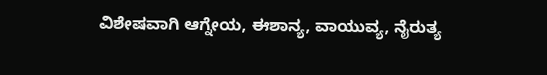ವಿಶೇಷವಾಗಿ ಆಗ್ನೇಯ, ಈಶಾನ್ಯ, ವಾಯುವ್ಯ, ನೈರುತ್ಯ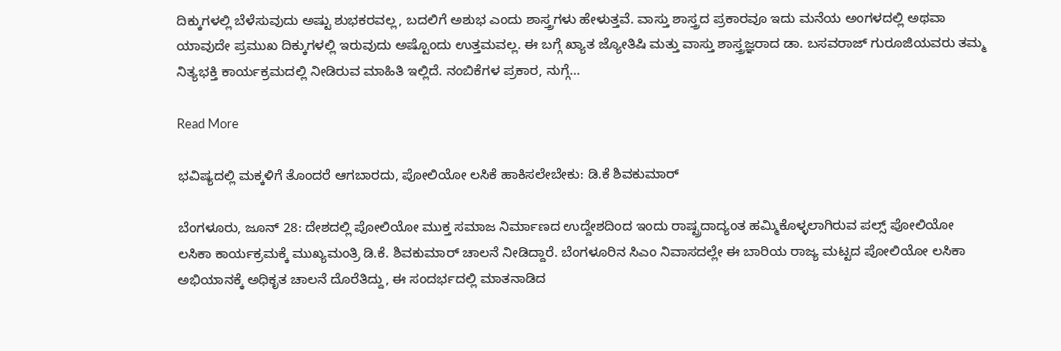ದಿಕ್ಕುಗಳಲ್ಲಿ ಬೆಳೆಸುವುದು ಅಷ್ಟು ಶುಭಕರವಲ್ಲ, ಬದಲಿಗೆ ಅಶುಭ ಎಂದು ಶಾಸ್ತ್ರಗಳು ಹೇಳುತ್ತವೆ. ವಾಸ್ತು ಶಾಸ್ತ್ರದ ಪ್ರಕಾರವೂ ಇದು ಮನೆಯ ಅಂಗಳದಲ್ಲಿ ಅಥವಾ ಯಾವುದೇ ಪ್ರಮುಖ ದಿಕ್ಕುಗಳಲ್ಲಿ ಇರುವುದು ಅಷ್ಟೊಂದು ಉತ್ತಮವಲ್ಲ. ಈ ಬಗ್ಗೆ ಖ್ಯಾತ ಜ್ಯೋತಿಷಿ ಮತ್ತು ವಾಸ್ತು ಶಾಸ್ತ್ರಜ್ಞರಾದ ಡಾ. ಬಸವರಾಜ್ ಗುರೂಜಿಯವರು ತಮ್ಮ ನಿತ್ಯಭಕ್ತಿ ಕಾರ್ಯಕ್ರಮದಲ್ಲಿ ನೀಡಿರುವ ಮಾಹಿತಿ ಇಲ್ಲಿದೆ. ನಂಬಿಕೆಗಳ ಪ್ರಕಾರ, ನುಗ್ಗೆ…

Read More

ಭವಿಷ್ಯದಲ್ಲಿ ಮಕ್ಕಳಿಗೆ ತೊಂದರೆ ಆಗಬಾರದು, ಪೋಲಿಯೋ ಲಸಿಕೆ ಹಾಕಿಸಲೇಬೇಕು: ಡಿ.ಕೆ ಶಿವಕುಮಾರ್

ಬೆಂಗಳೂರು, ಜೂನ್ 28: ದೇಶದಲ್ಲಿ ಪೋಲಿಯೋ ಮುಕ್ತ ಸಮಾಜ ನಿರ್ಮಾಣದ ಉದ್ದೇಶದಿಂದ ಇಂದು ರಾಷ್ಟ್ರದಾದ್ಯಂತ ಹಮ್ಮಿಕೊಳ್ಳಲಾಗಿರುವ ಪಲ್ಸ್ ಪೋಲಿಯೋ ಲಸಿಕಾ ಕಾರ್ಯಕ್ರಮಕ್ಕೆ ಮುಖ್ಯಮಂತ್ರಿ ಡಿ.ಕೆ. ಶಿವಕುಮಾರ್ ಚಾಲನೆ ನೀಡಿದ್ದಾರೆ. ಬೆಂಗಳೂರಿನ ಸಿಎಂ ನಿವಾಸದಲ್ಲೇ ಈ ಬಾರಿಯ ರಾಜ್ಯ ಮಟ್ಟದ ಪೋಲಿಯೋ ಲಸಿಕಾ ಅಭಿಯಾನಕ್ಕೆ ಅಧಿಕೃತ ಚಾಲನೆ ದೊರೆತಿದ್ದು, ಈ ಸಂದರ್ಭದಲ್ಲಿ ಮಾತನಾಡಿದ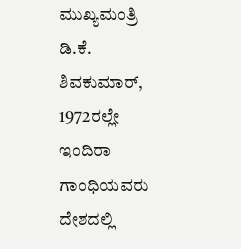ಮುಖ್ಯಮಂತ್ರಿ ಡಿ.ಕೆ. ಶಿವಕುಮಾರ್, 1972ರಲ್ಲೇ ಇಂದಿರಾ ಗಾಂಧಿಯವರು ದೇಶದಲ್ಲಿ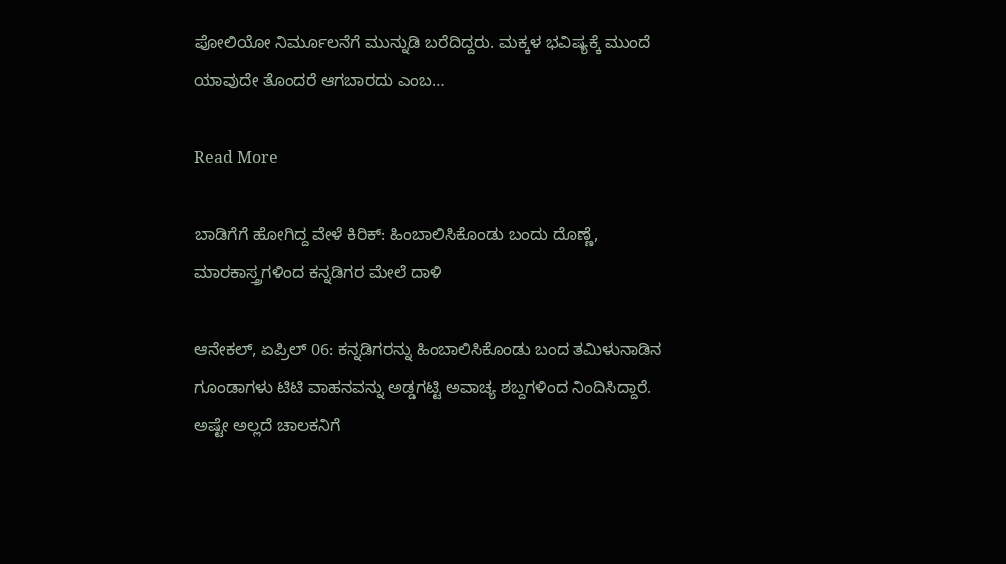ಪೋಲಿಯೋ ನಿರ್ಮೂಲನೆಗೆ ಮುನ್ನುಡಿ ಬರೆದಿದ್ದರು. ಮಕ್ಕಳ ಭವಿಷ್ಯಕ್ಕೆ ಮುಂದೆ ಯಾವುದೇ ತೊಂದರೆ ಆಗಬಾರದು ಎಂಬ…

Read More

ಬಾಡಿಗೆಗೆ ಹೋಗಿದ್ದ ವೇಳೆ ಕಿರಿಕ್: ಹಿಂಬಾಲಿಸಿಕೊಂಡು ಬಂದು ದೊಣ್ಣೆ, ಮಾರಕಾಸ್ತ್ರಗಳಿಂದ ಕನ್ನಡಿಗರ ಮೇಲೆ ದಾಳಿ

ಆನೇಕಲ್, ಏಪ್ರಿಲ್ 06: ಕನ್ನಡಿಗರನ್ನು ಹಿಂಬಾಲಿಸಿಕೊಂಡು ಬಂದ ತಮಿಳುನಾಡಿನ ಗೂಂಡಾಗಳು ಟಿಟಿ ವಾಹನವನ್ನು ಅಡ್ಡಗಟ್ಟಿ ಅವಾಚ್ಯ ಶಬ್ದಗಳಿಂದ ನಿಂದಿಸಿದ್ದಾರೆ. ಅಷ್ಟೇ ಅಲ್ಲದೆ ಚಾಲಕನಿಗೆ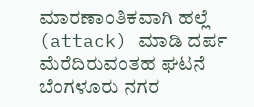ಮಾರಣಾಂತಿಕವಾಗಿ ಹಲ್ಲೆ (attack) ಮಾಡಿ ದರ್ಪ ಮೆರೆದಿರುವಂತಹ ಘಟನೆ ಬೆಂಗಳೂರು ನಗರ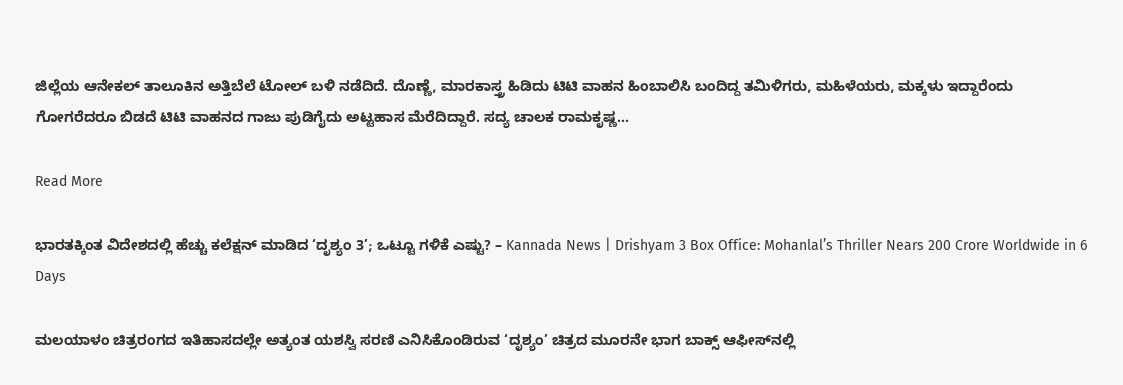ಜಿಲ್ಲೆಯ ಆನೇಕಲ್ ತಾಲೂಕಿನ ಅತ್ತಿಬೆಲೆ ಟೋಲ್ ಬಳಿ ನಡೆದಿದೆ. ದೊಣ್ಣೆ, ಮಾರಕಾಸ್ತ್ರ ಹಿಡಿದು ಟಿಟಿ ವಾಹನ ಹಿಂಬಾಲಿಸಿ ಬಂದಿದ್ದ ತಮಿಳಿಗರು, ಮಹಿಳೆಯರು, ಮಕ್ಕಳು ಇದ್ದಾರೆಂದು ಗೋಗರೆದರೂ ಬಿಡದೆ ಟಿಟಿ ವಾಹನದ ಗಾಜು ಪುಡಿಗೈದು ಅಟ್ಟಹಾಸ ಮೆರೆದಿದ್ದಾರೆ. ಸದ್ಯ ಚಾಲಕ ರಾಮಕೃಷ್ಣ…

Read More

ಭಾರತಕ್ಕಿಂತ ವಿದೇಶದಲ್ಲಿ ಹೆಚ್ಚು ಕಲೆಕ್ಷನ್ ಮಾಡಿದ ‘ದೃಶ್ಯಂ 3’; ಒಟ್ಟೂ ಗಳಿಕೆ ಎಷ್ಟು? – Kannada News | Drishyam 3 Box Office: Mohanlal’s Thriller Nears 200 Crore Worldwide in 6 Days

ಮಲಯಾಳಂ ಚಿತ್ರರಂಗದ ಇತಿಹಾಸದಲ್ಲೇ ಅತ್ಯಂತ ಯಶಸ್ವಿ ಸರಣಿ ಎನಿಸಿಕೊಂಡಿರುವ ‘ದೃಶ್ಯಂ’ ಚಿತ್ರದ ಮೂರನೇ ಭಾಗ ಬಾಕ್ಸ್ ಆಫೀಸ್‌ನಲ್ಲಿ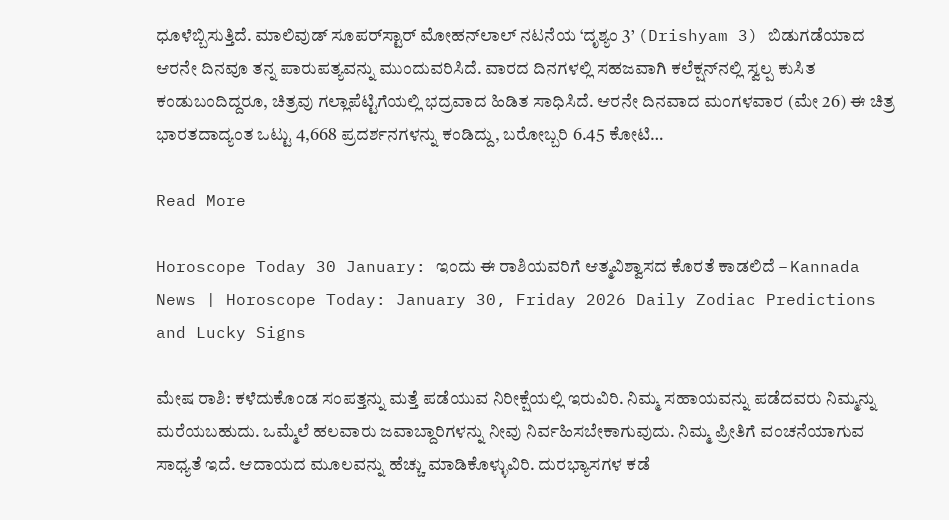ಧೂಳೆಬ್ಬಿಸುತ್ತಿದೆ. ಮಾಲಿವುಡ್ ಸೂಪರ್‌ಸ್ಟಾರ್ ಮೋಹನ್‌ಲಾಲ್ ನಟನೆಯ ‘ದೃಶ್ಯಂ 3’ (Drishyam 3) ಬಿಡುಗಡೆಯಾದ ಆರನೇ ದಿನವೂ ತನ್ನ ಪಾರುಪತ್ಯವನ್ನು ಮುಂದುವರಿಸಿದೆ. ವಾರದ ದಿನಗಳಲ್ಲಿ ಸಹಜವಾಗಿ ಕಲೆಕ್ಷನ್‌ನಲ್ಲಿ ಸ್ವಲ್ಪ ಕುಸಿತ ಕಂಡುಬಂದಿದ್ದರೂ, ಚಿತ್ರವು ಗಲ್ಲಾಪೆಟ್ಟಿಗೆಯಲ್ಲಿ ಭದ್ರವಾದ ಹಿಡಿತ ಸಾಧಿಸಿದೆ. ಆರನೇ ದಿನವಾದ ಮಂಗಳವಾರ (ಮೇ 26) ಈ ಚಿತ್ರ ಭಾರತದಾದ್ಯಂತ ಒಟ್ಟು 4,668 ಪ್ರದರ್ಶನಗಳನ್ನು ಕಂಡಿದ್ದು, ಬರೋಬ್ಬರಿ 6.45 ಕೋಟಿ…

Read More

Horoscope Today 30 January: ಇಂದು ಈ ರಾಶಿಯವರಿಗೆ ಆತ್ಮವಿಶ್ವಾಸದ ಕೊರತೆ ಕಾಡಲಿದೆ – Kannada News | Horoscope Today: January 30, Friday 2026 Daily Zodiac Predictions and Lucky Signs

ಮೇಷ ರಾಶಿ: ಕಳೆದುಕೊಂಡ ಸಂಪತ್ತನ್ನು ಮತ್ತೆ ಪಡೆಯುವ ನಿರೀಕ್ಷೆಯಲ್ಲಿ ಇರುವಿರಿ. ನಿಮ್ಮ ಸಹಾಯವನ್ನು ಪಡೆದವರು ನಿಮ್ಮನ್ನು ಮರೆಯಬಹುದು. ಒಮ್ಮೆಲೆ ಹಲವಾರು ಜವಾಬ್ದಾರಿಗಳನ್ನು ನೀವು ನಿರ್ವಹಿಸಬೇಕಾಗುವುದು. ನಿಮ್ಮ ಪ್ರೀತಿಗೆ ವಂಚನೆಯಾಗುವ ಸಾಧ್ಯತೆ ಇದೆ. ಆದಾಯದ ಮೂಲವನ್ನು ಹೆಚ್ಚು ಮಾಡಿಕೊಳ್ಳುವಿರಿ. ದುರಭ್ಯಾಸಗಳ ಕಡೆ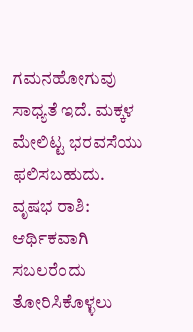ಗಮನಹೋಗುವು ಸಾಧ್ಯತೆ ಇದೆ. ಮಕ್ಕಳ ಮೇಲಿಟ್ಟ ಭರವಸೆಯು ಫಲಿಸಬಹುದು. ವೃಷಭ ರಾಶಿ: ಆರ್ಥಿಕವಾಗಿ ಸಬಲರೆಂದು ತೋರಿಸಿಕೊಳ್ಳಲು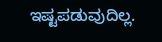ಇಷ್ಟಪಡುವುದಿಲ್ಲ.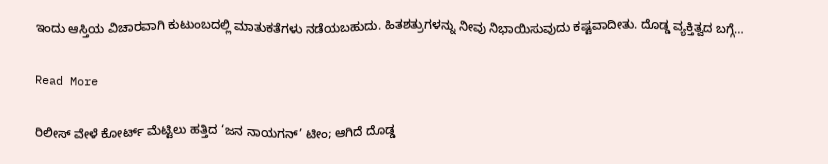ಇಂದು ಆಸ್ತಿಯ ವಿಚಾರವಾಗಿ ಕುಟುಂಬದಲ್ಲಿ ಮಾತುಕತೆಗಳು ನಡೆಯಬಹುದು. ಹಿತಶತ್ರುಗಳನ್ನು ನೀವು ನಿಭಾಯಿಸುವುದು ಕಷ್ಟವಾದೀತು. ದೊಡ್ಡ ವ್ಯಕ್ತಿತ್ವದ ಬಗ್ಗೆ…

Read More

ರಿಲೀಸ್ ವೇಳೆ ಕೋರ್ಟ್ ಮೆಟ್ಟಿಲು ಹತ್ತಿದ ‘ಜನ ನಾಯಗನ್’ ಟೀಂ; ಆಗಿದೆ ದೊಡ್ಡ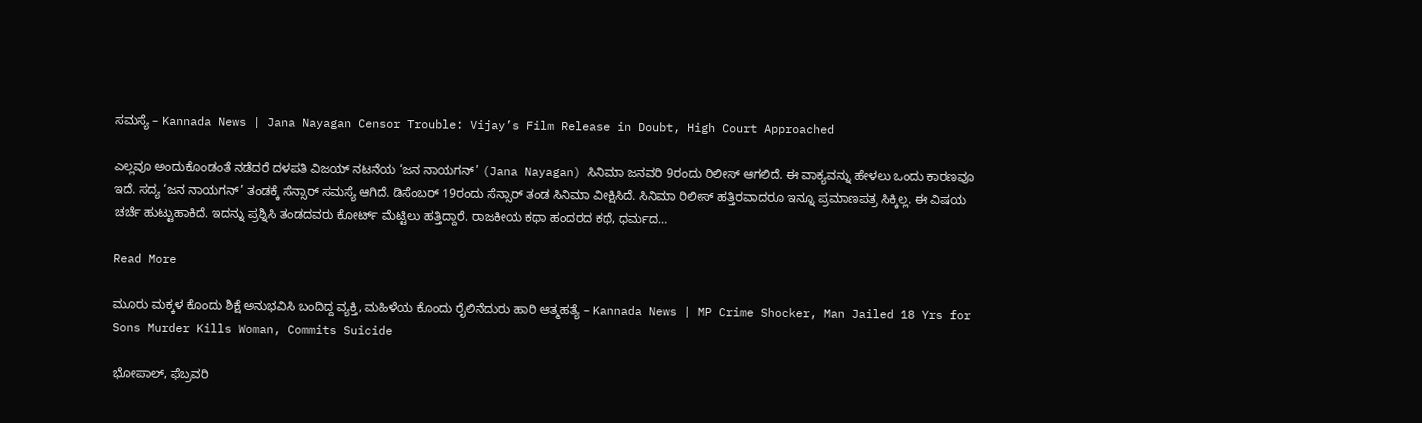ಸಮಸ್ಯೆ – Kannada News | Jana Nayagan Censor Trouble: Vijay’s Film Release in Doubt, High Court Approached

ಎಲ್ಲವೂ ಅಂದುಕೊಂಡಂತೆ ನಡೆದರೆ ದಳಪತಿ ವಿಜಯ್ ನಟನೆಯ ‘ಜನ ನಾಯಗನ್’ (Jana Nayagan) ಸಿನಿಮಾ ಜನವರಿ 9ರಂದು ರಿಲೀಸ್ ಆಗಲಿದೆ. ಈ ವಾಕ್ಯವನ್ನು ಹೇಳಲು ಒಂದು ಕಾರಣವೂ ಇದೆ. ಸದ್ಯ ‘ಜನ ನಾಯಗನ್’ ತಂಡಕ್ಕೆ ಸೆನ್ಸಾರ್ ಸಮಸ್ಯೆ ಆಗಿದೆ. ಡಿಸೆಂಬರ್ 19ರಂದು ಸೆನ್ಸಾರ್ ತಂಡ ಸಿನಿಮಾ ವೀಕ್ಷಿಸಿದೆ. ಸಿನಿಮಾ ರಿಲೀಸ್ ಹತ್ತಿರವಾದರೂ ಇನ್ನೂ ಪ್ರಮಾಣಪತ್ರ ಸಿಕ್ಕಿಲ್ಲ. ಈ ವಿಷಯ ಚರ್ಚೆ ಹುಟ್ಟುಹಾಕಿದೆ. ಇದನ್ನು ಪ್ರಶ್ನಿಸಿ ತಂಡದವರು ಕೋರ್ಟ್ ಮೆಟ್ಟಿಲು ಹತ್ತಿದ್ದಾರೆ. ರಾಜಕೀಯ ಕಥಾ ಹಂದರದ ಕಥೆ, ಧರ್ಮದ…

Read More

ಮೂರು ಮಕ್ಕಳ ಕೊಂದು ಶಿಕ್ಷೆ ಅನುಭವಿಸಿ ಬಂದಿದ್ದ ವ್ಯಕ್ತಿ, ಮಹಿಳೆಯ ಕೊಂದು ರೈಲಿನೆದುರು ಹಾರಿ ಆತ್ಮಹತ್ಯೆ – Kannada News | MP Crime Shocker, Man Jailed 18 Yrs for Sons Murder Kills Woman, Commits Suicide

ಭೋಪಾಲ್, ಫೆಬ್ರವರಿ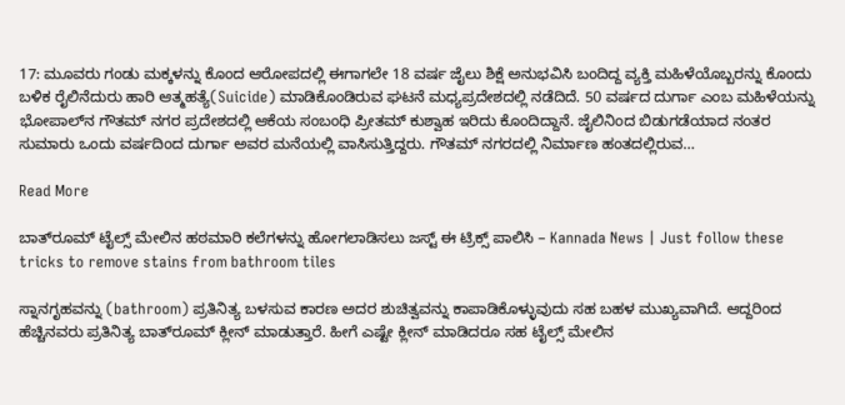17: ಮೂವರು ಗಂಡು ಮಕ್ಕಳನ್ನು ಕೊಂದ ಆರೋಪದಲ್ಲಿ ಈಗಾಗಲೇ 18 ವರ್ಷ ಜೈಲು ಶಿಕ್ಷೆ ಅನುಭವಿಸಿ ಬಂದಿದ್ದ ವ್ಯಕ್ತಿ ಮಹಿಳೆಯೊಬ್ಬರನ್ನು ಕೊಂದು ಬಳಿಕ ರೈಲಿನೆದುರು ಹಾರಿ ಆತ್ಮಹತ್ಯೆ(Suicide) ಮಾಡಿಕೊಂಡಿರುವ ಘಟನೆ ಮಧ್ಯಪ್ರದೇಶದಲ್ಲಿ ನಡೆದಿದೆ. 50 ವರ್ಷದ ದುರ್ಗಾ ಎಂಬ ಮಹಿಳೆಯನ್ನು ಭೋಪಾಲ್‌ನ ಗೌತಮ್ ನಗರ ಪ್ರದೇಶದಲ್ಲಿ ಆಕೆಯ ಸಂಬಂಧಿ ಪ್ರೀತಮ್ ಕುಶ್ವಾಹ ಇರಿದು ಕೊಂದಿದ್ದಾನೆ. ಜೈಲಿನಿಂದ ಬಿಡುಗಡೆಯಾದ ನಂತರ ಸುಮಾರು ಒಂದು ವರ್ಷದಿಂದ ದುರ್ಗಾ ಅವರ ಮನೆಯಲ್ಲಿ ವಾಸಿಸುತ್ತಿದ್ದರು. ಗೌತಮ್ ನಗರದಲ್ಲಿ ನಿರ್ಮಾಣ ಹಂತದಲ್ಲಿರುವ…

Read More

ಬಾತ್‌ರೂಮ್‌ ಟೈಲ್ಸ್‌ ಮೇಲಿನ ಹಠಮಾರಿ ಕಲೆಗಳನ್ನು ಹೋಗಲಾಡಿಸಲು ಜಸ್ಟ್‌ ಈ ಟ್ರಿಕ್ಸ್‌ ಪಾಲಿಸಿ – Kannada News | Just follow these tricks to remove stains from bathroom tiles

ಸ್ನಾನಗೃಹವನ್ನು (bathroom) ಪ್ರತಿನಿತ್ಯ ಬಳಸುವ ಕಾರಣ ಅದರ ಶುಚಿತ್ವವನ್ನು ಕಾಪಾಡಿಕೊಳ್ಳುವುದು ಸಹ ಬಹಳ ಮುಖ್ಯವಾಗಿದೆ. ಆದ್ದರಿಂದ ಹೆಚ್ಚಿನವರು ಪ್ರತಿನಿತ್ಯ ಬಾತ್‌ರೂಮ್‌ ಕ್ಲೀನ್‌ ಮಾಡುತ್ತಾರೆ. ಹೀಗೆ ಎಷ್ಟೇ ಕ್ಲೀನ್‌ ಮಾಡಿದರೂ ಸಹ ಟೈಲ್ಸ್‌ ಮೇಲಿನ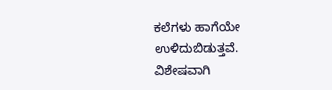ಕಲೆಗಳು ಹಾಗೆಯೇ ಉಳಿದುಬಿಡುತ್ತವೆ. ವಿಶೇಷವಾಗಿ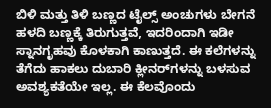ಬಿಳಿ ಮತ್ತು ತಿಳಿ ಬಣ್ಣದ ಟೈಲ್ಸ್‌ ಅಂಚುಗಳು ಬೇಗನೆ ಹಳದಿ ಬಣ್ಣಕ್ಕೆ ತಿರುಗುತ್ತವೆ, ಇದರಿಂದಾಗಿ ಇಡೀ ಸ್ನಾನಗೃಹವು ಕೊಳಕಾಗಿ ಕಾಣುತ್ತದೆ. ಈ ಕಲೆಗಳನ್ನು ತೆಗೆದು ಹಾಕಲು ದುಬಾರಿ ಕ್ಲೀನರ್‌ಗಳನ್ನು ಬಳಸುವ ಅವಶ್ಯಕತೆಯೇ ಇಲ್ಲ. ಈ ಕೆಲವೊಂದು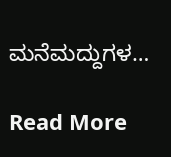ಮನೆಮದ್ದುಗಳ…

Read More